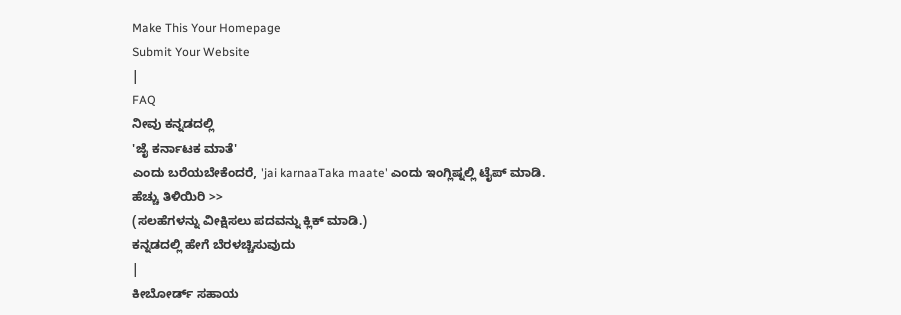Make This Your Homepage
Submit Your Website
|
FAQ
ನೀವು ಕನ್ನಡದಲ್ಲಿ
'ಜೈ ಕರ್ನಾಟಕ ಮಾತೆ'
ಎಂದು ಬರೆಯಬೇಕೆಂದರೆ, 'jai karnaaTaka maate' ಎಂದು ಇಂಗ್ಲಿಷ್ನಲ್ಲಿ ಟೈಪ್ ಮಾಡಿ.
ಹೆಚ್ಚು ತಿಳಿಯಿರಿ >>
(ಸಲಹೆಗಳನ್ನು ವೀಕ್ಷಿಸಲು ಪದವನ್ನು ಕ್ಲಿಕ್ ಮಾಡಿ.)
ಕನ್ನಡದಲ್ಲಿ ಹೇಗೆ ಬೆರಳಚ್ಚಿಸುವುದು
|
ಕೀಬೋರ್ಡ್ ಸಹಾಯ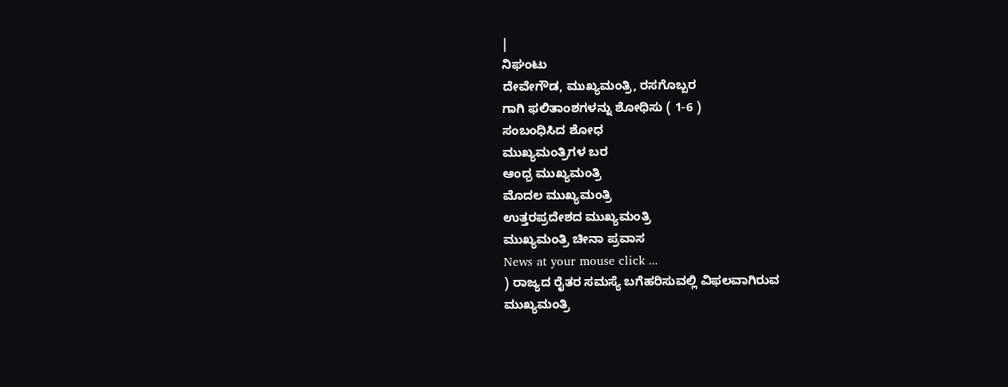|
ನಿಘಂಟು
ದೇವೇಗೌಡ, ಮುಖ್ಯಮಂತ್ರಿ, ರಸಗೊಬ್ಬರ
ಗಾಗಿ ಫಲಿತಾಂಶಗಳನ್ನು ಶೋಧಿಸು ( 1-6 )
ಸಂಬಂಧಿಸಿದ ಶೋಧ
ಮುಖ್ಯಮಂತ್ರಿಗಳ ಬರ
ಆಂಧ್ರ ಮುಖ್ಯಮಂತ್ರಿ
ಮೊದಲ ಮುಖ್ಯಮಂತ್ರಿ
ಉತ್ತರಪ್ರದೇಶದ ಮುಖ್ಯಮಂತ್ರಿ
ಮುಖ್ಯಮಂತ್ರಿ ಚೀನಾ ಪ್ರವಾಸ
News at your mouse click ...
) ರಾಜ್ಯದ ರೈತರ ಸಮಸ್ಯೆ ಬಗೆಹರಿಸುವಲ್ಲಿ ವಿಫಲವಾಗಿರುವ
ಮುಖ್ಯಮಂತ್ರಿ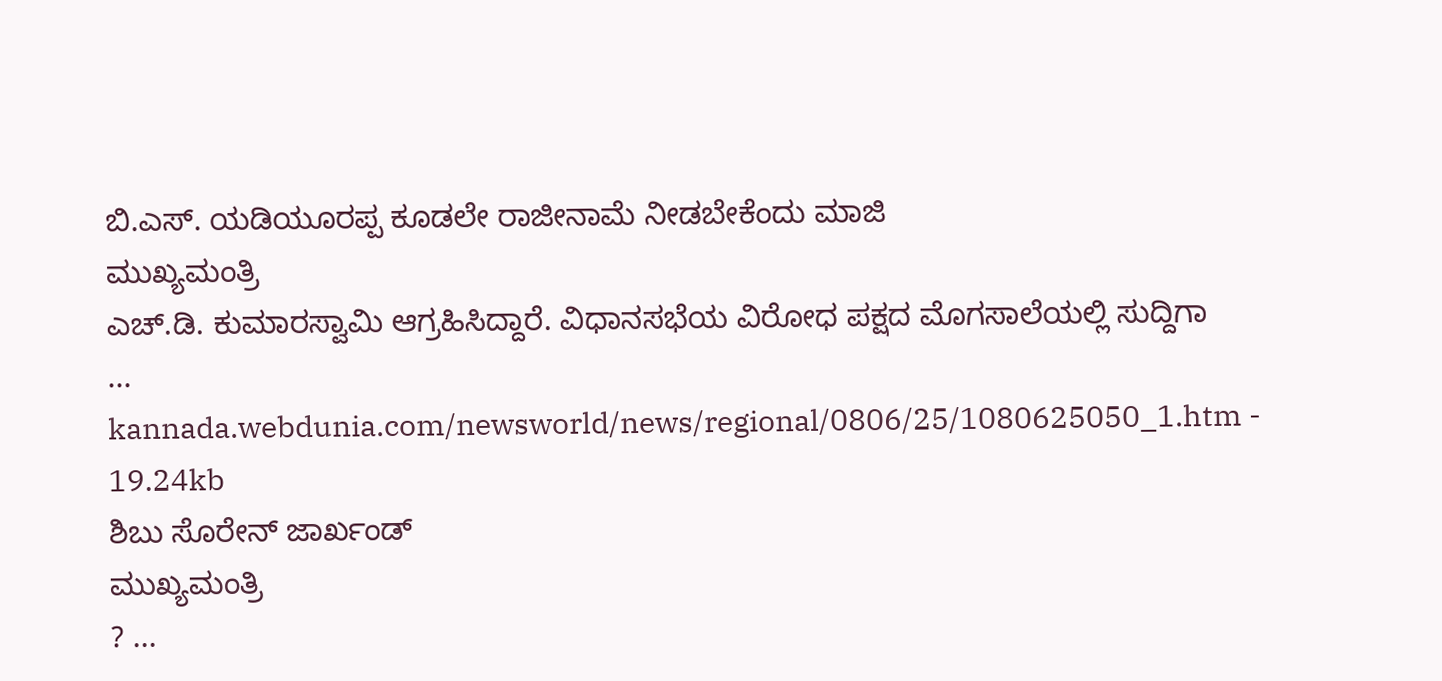ಬಿ.ಎಸ್. ಯಡಿಯೂರಪ್ಪ ಕೂಡಲೇ ರಾಜೀನಾಮೆ ನೀಡಬೇಕೆಂದು ಮಾಜಿ
ಮುಖ್ಯಮಂತ್ರಿ
ಎಚ್.ಡಿ. ಕುಮಾರಸ್ವಾಮಿ ಆಗ್ರಹಿಸಿದ್ದಾರೆ. ವಿಧಾನಸಭೆಯ ವಿರೋಧ ಪಕ್ಷದ ಮೊಗಸಾಲೆಯಲ್ಲಿ ಸುದ್ದಿಗಾ
...
kannada.webdunia.com/newsworld/news/regional/0806/25/1080625050_1.htm - 19.24kb
ಶಿಬು ಸೊರೇನ್ ಜಾರ್ಖಂಡ್
ಮುಖ್ಯಮಂತ್ರಿ
? ...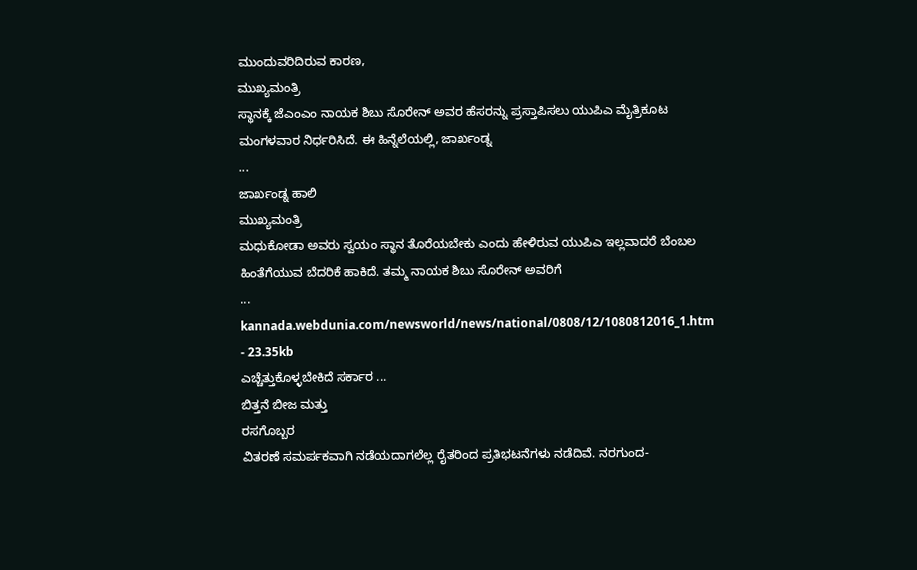ಮುಂದುವರಿದಿರುವ ಕಾರಣ,
ಮುಖ್ಯಮಂತ್ರಿ
ಸ್ಥಾನಕ್ಕೆ ಜೆಎಂಎಂ ನಾಯಕ ಶಿಬು ಸೊರೇನ್ ಅವರ ಹೆಸರನ್ನು ಪ್ರಸ್ತಾಪಿಸಲು ಯುಪಿಎ ಮೈತ್ರಿಕೂಟ ಮಂಗಳವಾರ ನಿರ್ಧರಿಸಿದೆ. ಈ ಹಿನ್ನೆಲೆಯಲ್ಲಿ, ಜಾರ್ಖಂಡ್ನ
...
ಜಾರ್ಖಂಡ್ನ ಹಾಲಿ
ಮುಖ್ಯಮಂತ್ರಿ
ಮಧುಕೋಡಾ ಅವರು ಸ್ವಯಂ ಸ್ಥಾನ ತೊರೆಯಬೇಕು ಎಂದು ಹೇಳಿರುವ ಯುಪಿಎ ಇಲ್ಲವಾದರೆ ಬೆಂಬಲ ಹಿಂತೆಗೆಯುವ ಬೆದರಿಕೆ ಹಾಕಿದೆ. ತಮ್ಮ ನಾಯಕ ಶಿಬು ಸೊರೇನ್ ಅವರಿಗೆ
...
kannada.webdunia.com/newsworld/news/national/0808/12/1080812016_1.htm - 23.35kb
ಎಚ್ಚೆತ್ತುಕೊಳ್ಳಬೇಕಿದೆ ಸರ್ಕಾರ ...
ಬಿತ್ತನೆ ಬೀಜ ಮತ್ತು
ರಸಗೊಬ್ಬರ
ವಿತರಣೆ ಸಮರ್ಪಕವಾಗಿ ನಡೆಯದಾಗಲೆಲ್ಲ ರೈತರಿಂದ ಪ್ರತಿಭಟನೆಗಳು ನಡೆದಿವೆ. ನರಗುಂದ-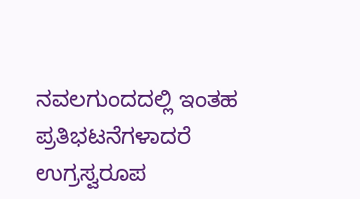ನವಲಗುಂದದಲ್ಲಿ ಇಂತಹ ಪ್ರತಿಭಟನೆಗಳಾದರೆ ಉಗ್ರಸ್ವರೂಪ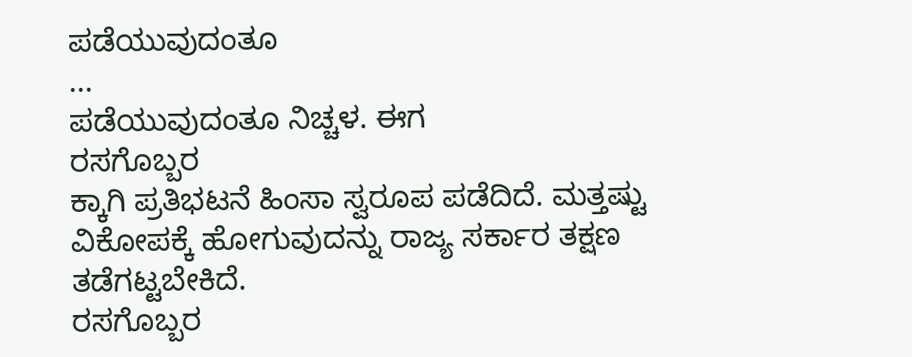ಪಡೆಯುವುದಂತೂ
...
ಪಡೆಯುವುದಂತೂ ನಿಚ್ಚಳ. ಈಗ
ರಸಗೊಬ್ಬರ
ಕ್ಕಾಗಿ ಪ್ರತಿಭಟನೆ ಹಿಂಸಾ ಸ್ವರೂಪ ಪಡೆದಿದೆ. ಮತ್ತಷ್ಟು ವಿಕೋಪಕ್ಕೆ ಹೋಗುವುದನ್ನು ರಾಜ್ಯ ಸರ್ಕಾರ ತಕ್ಷಣ ತಡೆಗಟ್ಟಬೇಕಿದೆ.
ರಸಗೊಬ್ಬರ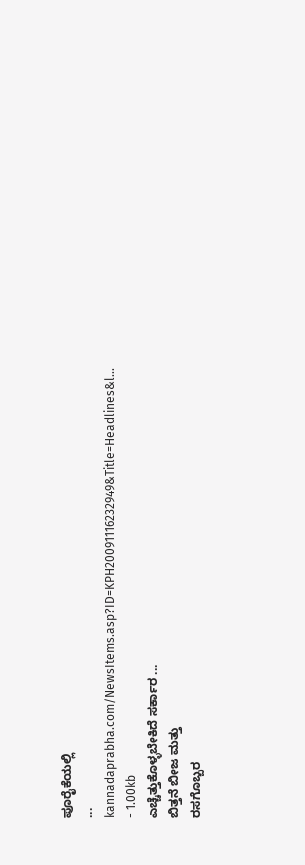ಪೂರೈಕೆಯಲ್ಲಿ
...
kannadaprabha.com/NewsItems.asp?ID=KPH20091116232949&Title=Headlines&l... - 1.00kb
ಎಚ್ಚೆತ್ತುಕೊಳ್ಳಬೇಕಿದೆ ಸರ್ಕಾರ ...
ಬಿತ್ತನೆ ಬೀಜ ಮತ್ತು
ರಸಗೊಬ್ಬರ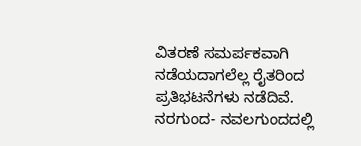ವಿತರಣೆ ಸಮರ್ಪಕವಾಗಿ ನಡೆಯದಾಗಲೆಲ್ಲ ರೈತರಿಂದ ಪ್ರತಿಭಟನೆಗಳು ನಡೆದಿವೆ. ನರಗುಂದ- ನವಲಗುಂದದಲ್ಲಿ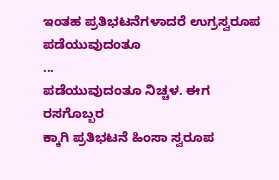ಇಂತಹ ಪ್ರತಿಭಟನೆಗಳಾದರೆ ಉಗ್ರಸ್ವರೂಪ ಪಡೆಯುವುದಂತೂ
...
ಪಡೆಯುವುದಂತೂ ನಿಚ್ಚಳ. ಈಗ
ರಸಗೊಬ್ಬರ
ಕ್ಕಾಗಿ ಪ್ರತಿಭಟನೆ ಹಿಂಸಾ ಸ್ವರೂಪ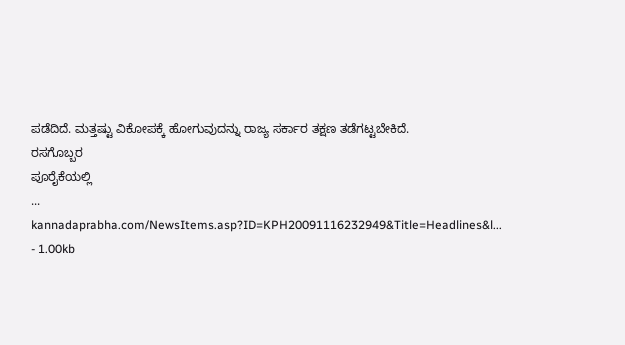ಪಡೆದಿದೆ. ಮತ್ತಷ್ಟು ವಿಕೋಪಕ್ಕೆ ಹೋಗುವುದನ್ನು ರಾಜ್ಯ ಸರ್ಕಾರ ತಕ್ಷಣ ತಡೆಗಟ್ಟಬೇಕಿದೆ.
ರಸಗೊಬ್ಬರ
ಪೂರೈಕೆಯಲ್ಲಿ
...
kannadaprabha.com/NewsItems.asp?ID=KPH20091116232949&Title=Headlines&l... - 1.00kb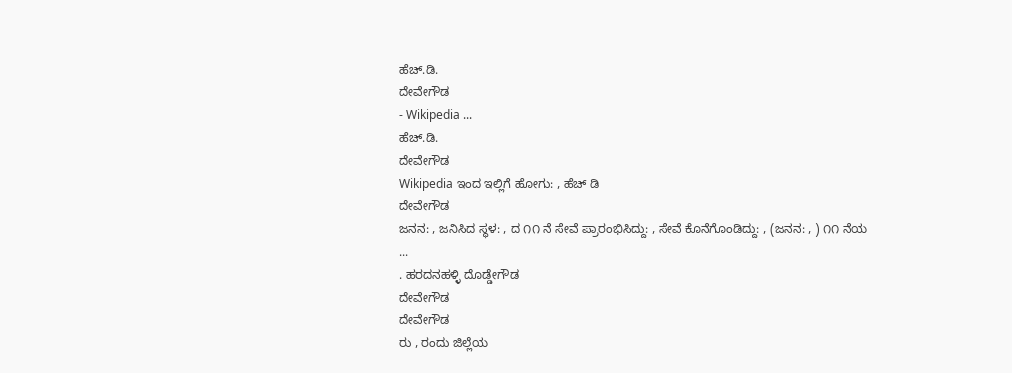ಹೆಚ್.ಡಿ.
ದೇವೇಗೌಡ
- Wikipedia ...
ಹೆಚ್.ಡಿ.
ದೇವೇಗೌಡ
Wikipedia ಇಂದ ಇಲ್ಲಿಗೆ ಹೋಗು: , ಹೆಚ್ ಡಿ
ದೇವೇಗೌಡ
ಜನನ: , ಜನಿಸಿದ ಸ್ಥಳ: , ದ ೧೧ ನೆ ಸೇವೆ ಪ್ರಾರಂಭಿಸಿದ್ದು: , ಸೇವೆ ಕೊನೆಗೊಂಡಿದ್ದು: , (ಜನನ: , ) ೧೧ ನೆಯ
...
. ಹರದನಹಳ್ಳಿ ದೊಡ್ಡೇಗೌಡ
ದೇವೇಗೌಡ
ದೇವೇಗೌಡ
ರು , ರಂದು ಜಿಲ್ಲೆಯ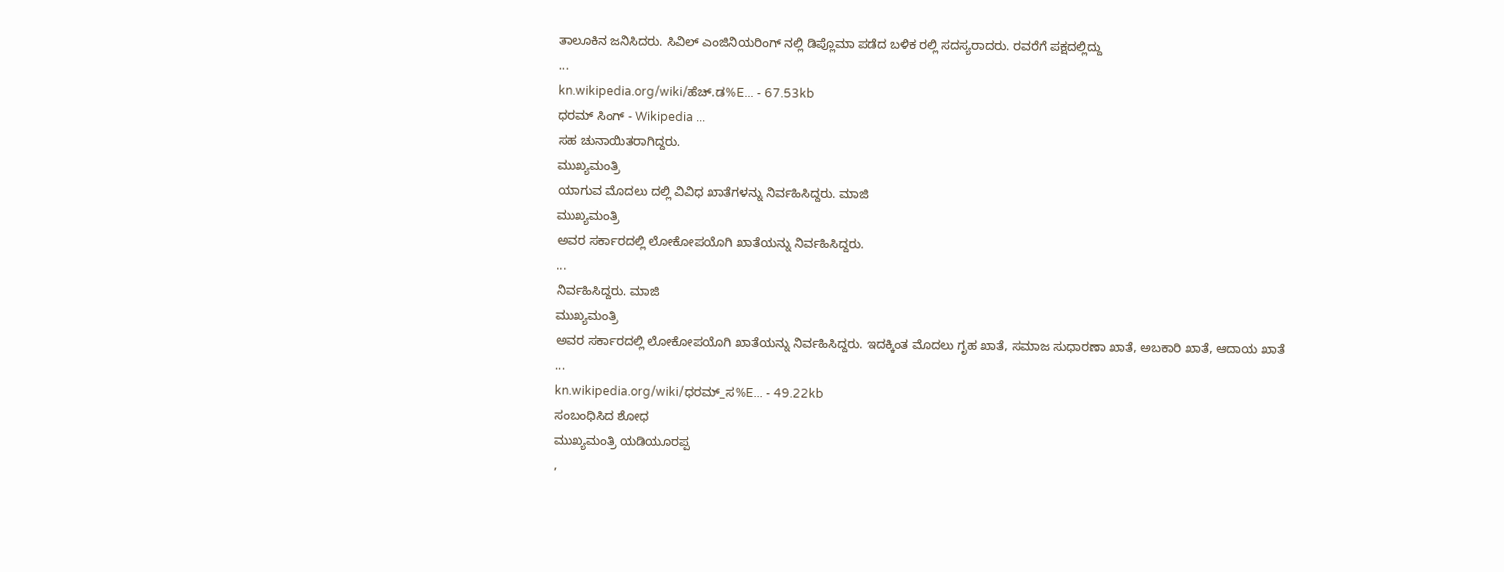ತಾಲೂಕಿನ ಜನಿಸಿದರು. ಸಿವಿಲ್ ಎಂಜಿನಿಯರಿಂಗ್ ನಲ್ಲಿ ಡಿಪ್ಲೊಮಾ ಪಡೆದ ಬಳಿಕ ರಲ್ಲಿ ಸದಸ್ಯರಾದರು. ರವರೆಗೆ ಪಕ್ಷದಲ್ಲಿದ್ದು
...
kn.wikipedia.org/wiki/ಹೆಚ್.ಡ%E... - 67.53kb
ಧರಮ್ ಸಿಂಗ್ - Wikipedia ...
ಸಹ ಚುನಾಯಿತರಾಗಿದ್ದರು.
ಮುಖ್ಯಮಂತ್ರಿ
ಯಾಗುವ ಮೊದಲು ದಲ್ಲಿ ವಿವಿಧ ಖಾತೆಗಳನ್ನು ನಿರ್ವಹಿಸಿದ್ದರು. ಮಾಜಿ
ಮುಖ್ಯಮಂತ್ರಿ
ಅವರ ಸರ್ಕಾರದಲ್ಲಿ ಲೋಕೋಪಯೊಗಿ ಖಾತೆಯನ್ನು ನಿರ್ವಹಿಸಿದ್ದರು.
...
ನಿರ್ವಹಿಸಿದ್ದರು. ಮಾಜಿ
ಮುಖ್ಯಮಂತ್ರಿ
ಅವರ ಸರ್ಕಾರದಲ್ಲಿ ಲೋಕೋಪಯೊಗಿ ಖಾತೆಯನ್ನು ನಿರ್ವಹಿಸಿದ್ದರು. ಇದಕ್ಕಿಂತ ಮೊದಲು ಗೃಹ ಖಾತೆ, ಸಮಾಜ ಸುಧಾರಣಾ ಖಾತೆ, ಅಬಕಾರಿ ಖಾತೆ, ಆದಾಯ ಖಾತೆ
...
kn.wikipedia.org/wiki/ಧರಮ್_ಸ%E... - 49.22kb
ಸಂಬಂಧಿಸಿದ ಶೋಧ
ಮುಖ್ಯಮಂತ್ರಿ ಯಡಿಯೂರಪ್ಪ
,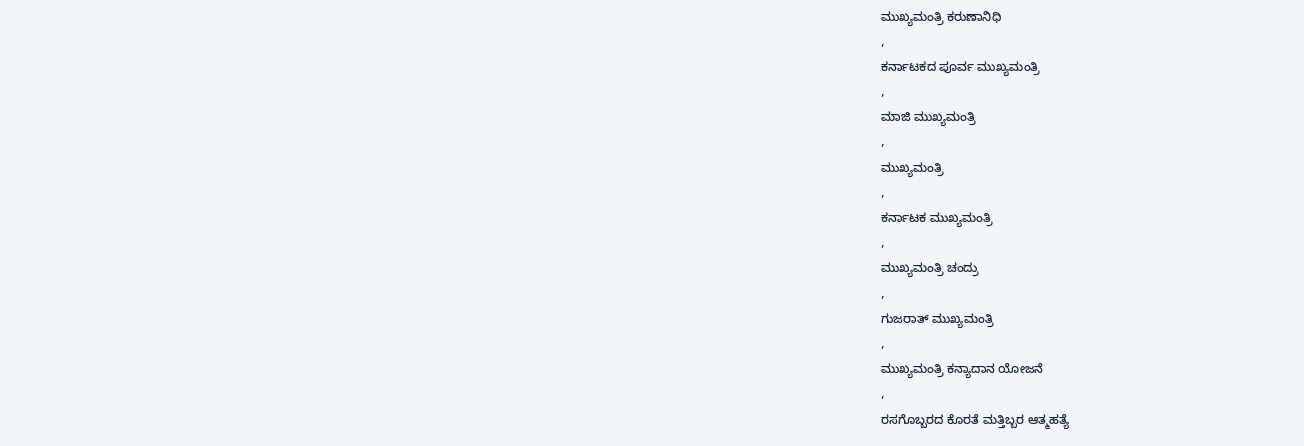ಮುಖ್ಯಮಂತ್ರಿ ಕರುಣಾನಿಧಿ
,
ಕರ್ನಾಟಕದ ಪೂರ್ವ ಮುಖ್ಯಮಂತ್ರಿ
,
ಮಾಜಿ ಮುಖ್ಯಮಂತ್ರಿ
,
ಮುಖ್ಯಮಂತ್ರಿ
,
ಕರ್ನಾಟಕ ಮುಖ್ಯಮಂತ್ರಿ
,
ಮುಖ್ಯಮಂತ್ರಿ ಚಂದ್ರು
,
ಗುಜರಾತ್ ಮುಖ್ಯಮಂತ್ರಿ
,
ಮುಖ್ಯಮಂತ್ರಿ ಕನ್ಯಾದಾನ ಯೋಜನೆ
,
ರಸಗೊಬ್ಬರದ ಕೊರತೆ ಮತ್ತಿಬ್ಬರ ಆತ್ಮಹತ್ಯೆ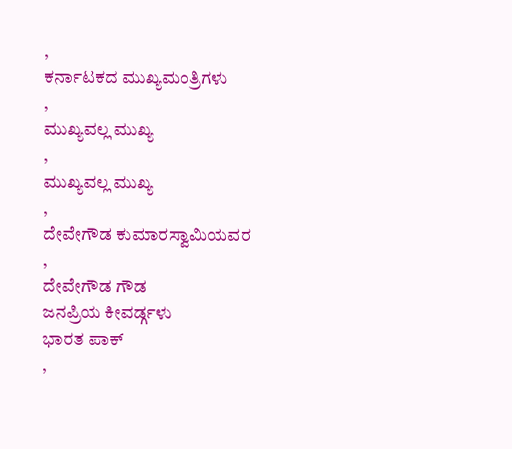,
ಕರ್ನಾಟಕದ ಮುಖ್ಯಮಂತ್ರಿಗಳು
,
ಮುಖ್ಯವಲ್ಲ ಮುಖ್ಯ
,
ಮುಖ್ಯವಲ್ಲ ಮುಖ್ಯ
,
ದೇವೇಗೌಡ ಕುಮಾರಸ್ವಾಮಿಯವರ
,
ದೇವೇಗೌಡ ಗೌಡ
ಜನಪ್ರಿಯ ಕೀವರ್ಡ್ಗಳು
ಭಾರತ ಪಾಕ್
,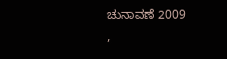ಚುನಾವಣೆ 2009
,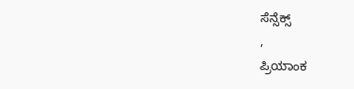ಸೆನ್ಸೆಕ್ಸ್
,
ಪ್ರಿಯಾಂಕ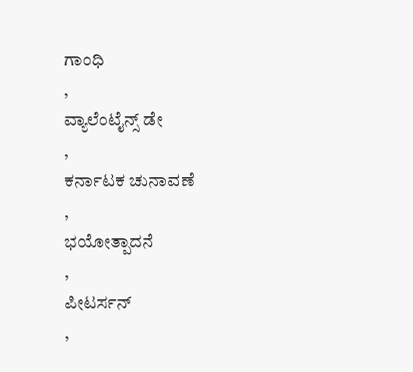ಗಾಂಧಿ
,
ವ್ಯಾಲೆಂಟೈನ್ಸ್ ಡೇ
,
ಕರ್ನಾಟಕ ಚುನಾವಣೆ
,
ಭಯೋತ್ಪಾದನೆ
,
ಪೀಟರ್ಸನ್
,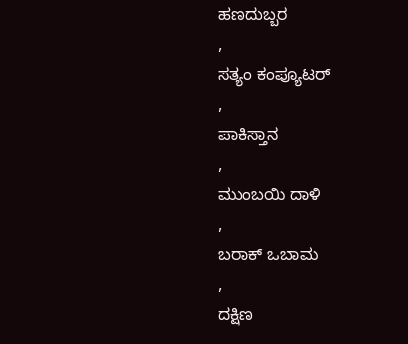ಹಣದುಬ್ಬರ
,
ಸತ್ಯಂ ಕಂಪ್ಯೂಟರ್
,
ಪಾಕಿಸ್ತಾನ
,
ಮುಂಬಯಿ ದಾಳಿ
,
ಬರಾಕ್ ಒಬಾಮ
,
ದಕ್ಷಿಣ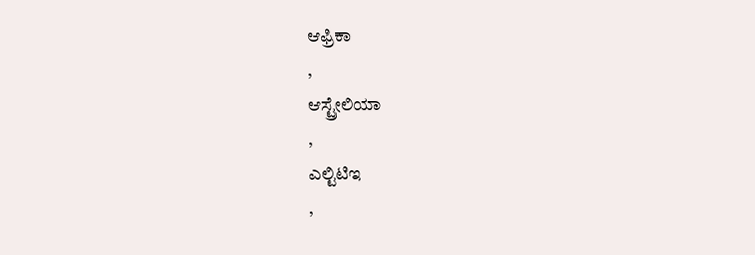ಆಫ್ರಿಕಾ
,
ಆಸ್ಟ್ರೇಲಿಯಾ
,
ಎಲ್ಟಿಟಿಇ
,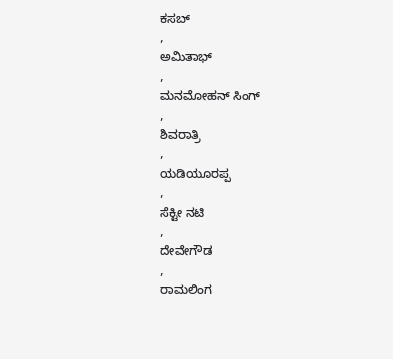ಕಸಬ್
,
ಅಮಿತಾಭ್
,
ಮನಮೋಹನ್ ಸಿಂಗ್
,
ಶಿವರಾತ್ರಿ
,
ಯಡಿಯೂರಪ್ಪ
,
ಸೆಕ್ಟೀ ನಟಿ
,
ದೇವೇಗೌಡ
,
ರಾಮಲಿಂಗ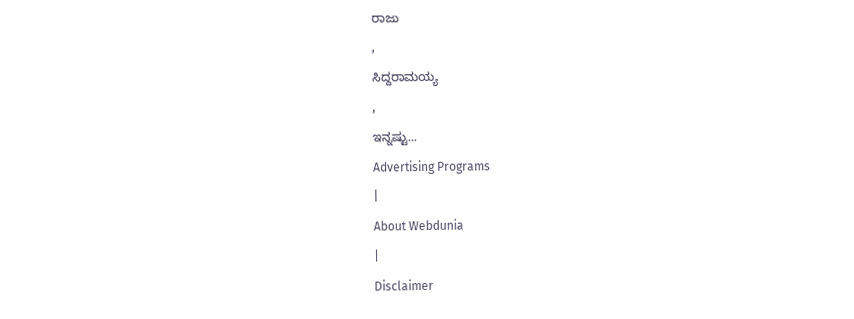ರಾಜು
,
ಸಿದ್ದರಾಮಯ್ಯ
,
ಇನ್ನಷ್ಟು...
Advertising Programs
|
About Webdunia
|
Disclaimer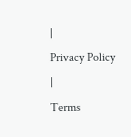|
Privacy Policy
|
Terms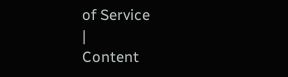of Service
|
Content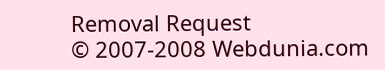Removal Request
© 2007-2008 Webdunia.com